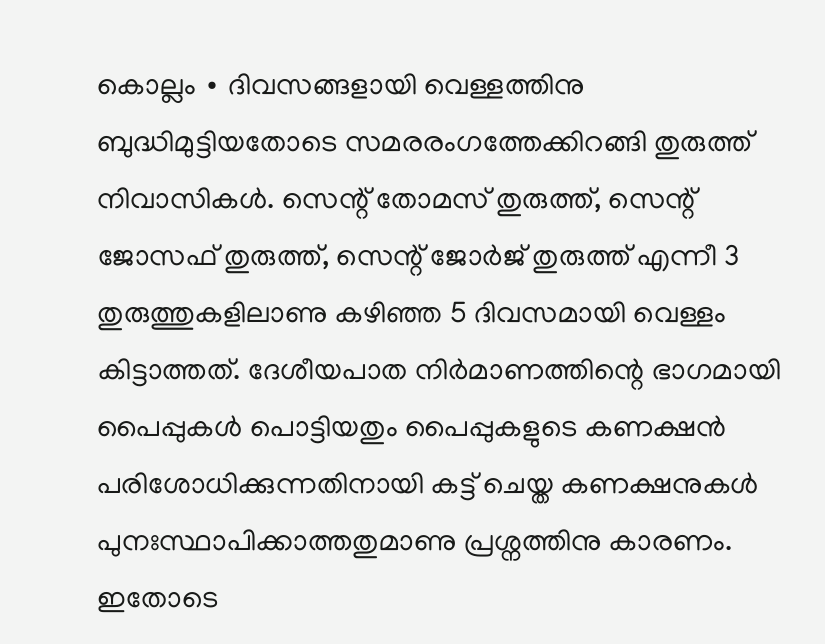കൊല്ലം ∙ ദിവസങ്ങളായി വെള്ളത്തിനു ബുദ്ധിമുട്ടിയതോടെ സമരരംഗത്തേക്കിറങ്ങി തുരുത്ത് നിവാസികൾ. സെന്റ് തോമസ് തുരുത്ത്, സെന്റ് ജോസഫ് തുരുത്ത്, സെന്റ് ജോർജ് തുരുത്ത് എന്നീ 3 തുരുത്തുകളിലാണു കഴിഞ്ഞ 5 ദിവസമായി വെള്ളം കിട്ടാത്തത്. ദേശീയപാത നിർമാണത്തിന്റെ ഭാഗമായി പൈപ്പുകൾ പൊട്ടിയതും പൈപ്പുകളുടെ കണക്ഷൻ പരിശോധിക്കുന്നതിനായി കട്ട് ചെയ്ത കണക്ഷനുകൾ പുനഃസ്ഥാപിക്കാത്തതുമാണു പ്രശ്നത്തിനു കാരണം.
ഇതോടെ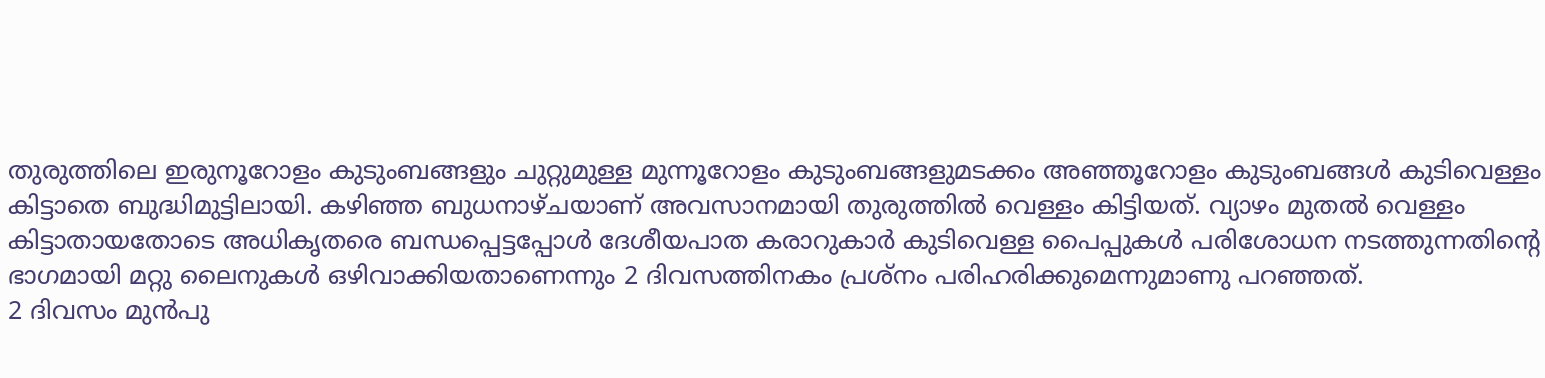തുരുത്തിലെ ഇരുനൂറോളം കുടുംബങ്ങളും ചുറ്റുമുള്ള മുന്നൂറോളം കുടുംബങ്ങളുമടക്കം അഞ്ഞൂറോളം കുടുംബങ്ങൾ കുടിവെള്ളം കിട്ടാതെ ബുദ്ധിമുട്ടിലായി. കഴിഞ്ഞ ബുധനാഴ്ചയാണ് അവസാനമായി തുരുത്തിൽ വെള്ളം കിട്ടിയത്. വ്യാഴം മുതൽ വെള്ളം കിട്ടാതായതോടെ അധികൃതരെ ബന്ധപ്പെട്ടപ്പോൾ ദേശീയപാത കരാറുകാർ കുടിവെള്ള പൈപ്പുകൾ പരിശോധന നടത്തുന്നതിന്റെ ഭാഗമായി മറ്റു ലൈനുകൾ ഒഴിവാക്കിയതാണെന്നും 2 ദിവസത്തിനകം പ്രശ്നം പരിഹരിക്കുമെന്നുമാണു പറഞ്ഞത്.
2 ദിവസം മുൻപു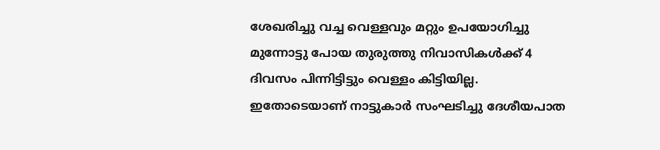ശേഖരിച്ചു വച്ച വെള്ളവും മറ്റും ഉപയോഗിച്ചു മുന്നോട്ടു പോയ തുരുത്തു നിവാസികൾക്ക് 4 ദിവസം പിന്നിട്ടിട്ടും വെള്ളം കിട്ടിയില്ല. ഇതോടെയാണ് നാട്ടുകാർ സംഘടിച്ചു ദേശീയപാത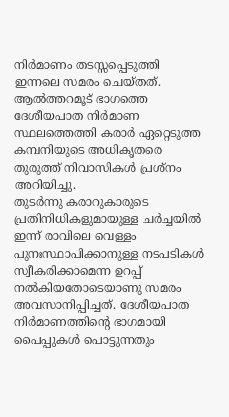നിർമാണം തടസ്സപ്പെടുത്തി ഇന്നലെ സമരം ചെയ്തത്. ആൽത്തറമൂട് ഭാഗത്തെ ദേശീയപാത നിർമാണ സ്ഥലത്തെത്തി കരാർ ഏറ്റെടുത്ത കമ്പനിയുടെ അധികൃതരെ തുരുത്ത് നിവാസികൾ പ്രശ്നം അറിയിച്ചു.
തുടർന്നു കരാറുകാരുടെ പ്രതിനിധികളുമായുള്ള ചർച്ചയിൽ ഇന്ന് രാവിലെ വെള്ളം പുനഃസ്ഥാപിക്കാനുള്ള നടപടികൾ സ്വീകരിക്കാമെന്ന ഉറപ്പ് നൽകിയതോടെയാണു സമരം അവസാനിപ്പിച്ചത്. ദേശീയപാത നിർമാണത്തിന്റെ ഭാഗമായി പൈപ്പുകൾ പൊട്ടുന്നതും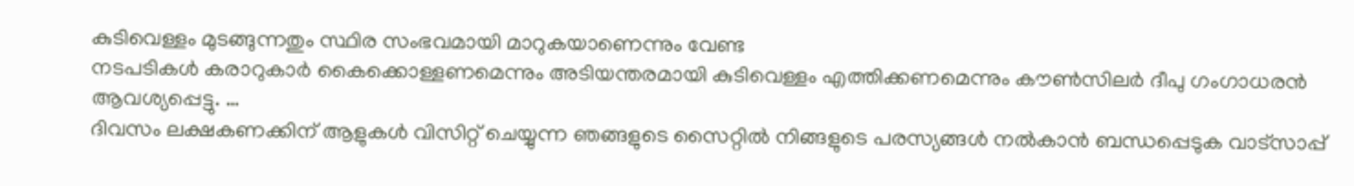കുടിവെള്ളം മുടങ്ങുന്നതും സ്ഥിര സംഭവമായി മാറുകയാണെന്നും വേണ്ട
നടപടികൾ കരാറുകാർ കൈക്കൊള്ളണമെന്നും അടിയന്തരമായി കുടിവെള്ളം എത്തിക്കണമെന്നും കൗൺസിലർ ദീപു ഗംഗാധരൻ ആവശ്യപ്പെട്ടു. …
ദിവസം ലക്ഷകണക്കിന് ആളുകൾ വിസിറ്റ് ചെയ്യുന്ന ഞങ്ങളുടെ സൈറ്റിൽ നിങ്ങളുടെ പരസ്യങ്ങൾ നൽകാൻ ബന്ധപ്പെടുക വാട്സാപ്പ്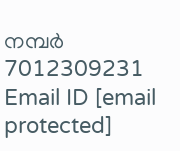നമ്പർ 7012309231 Email ID [email protected]